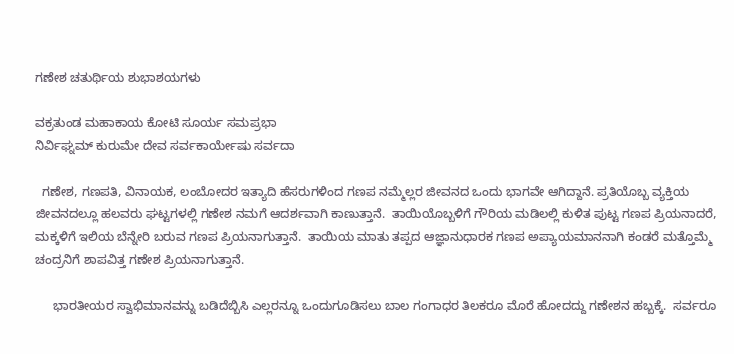ಗಣೇಶ ಚತುರ್ಥಿಯ ಶುಭಾಶಯಗಳು

ವಕ್ರತುಂಡ ಮಹಾಕಾಯ ಕೋಟಿ ಸೂರ್ಯ ಸಮಪ್ರಭಾ
ನಿರ್ವಿಘ್ನಮ್ ಕುರುಮೇ ದೇವ ಸರ್ವಕಾರ್ಯೇಷು ಸರ್ವದಾ

  ಗಣೇಶ, ಗಣಪತಿ, ವಿನಾಯಕ, ಲಂಬೋದರ ಇತ್ಯಾದಿ ಹೆಸರುಗಳಿಂದ ಗಣಪ ನಮ್ಮೆಲ್ಲರ ಜೀವನದ ಒಂದು ಭಾಗವೇ ಆಗಿದ್ದಾನೆ. ಪ್ರತಿಯೊಬ್ಬ ವ್ಯಕ್ತಿಯ ಜೀವನದಲ್ಲೂ ಹಲವರು ಘಟ್ಟಗಳಲ್ಲಿ ಗಣೇಶ ನಮಗೆ ಆದರ್ಶವಾಗಿ ಕಾಣುತ್ತಾನೆ.  ತಾಯಿಯೊಬ್ಬಳಿಗೆ ಗೌರಿಯ ಮಡಿಲಲ್ಲಿ ಕುಳಿತ ಪುಟ್ಟ ಗಣಪ ಪ್ರಿಯನಾದರೆ, ಮಕ್ಕಳಿಗೆ ಇಲಿಯ ಬೆನ್ನೇರಿ ಬರುವ ಗಣಪ ಪ್ರಿಯನಾಗುತ್ತಾನೆ.  ತಾಯಿಯ ಮಾತು ತಪ್ಪದ ಆಜ್ಞಾನುಧಾರಕ ಗಣಪ ಅಪ್ಯಾಯಮಾನನಾಗಿ ಕಂಡರೆ ಮತ್ತೊಮ್ಮೆ ಚಂದ್ರನಿಗೆ ಶಾಪವಿತ್ತ ಗಣೇಶ ಪ್ರಿಯನಾಗುತ್ತಾನೆ.

     ಭಾರತೀಯರ ಸ್ವಾಭಿಮಾನವನ್ನು ಬಡಿದೆಬ್ಬಿಸಿ ಎಲ್ಲರನ್ನೂ ಒಂದುಗೂಡಿಸಲು ಬಾಲ ಗಂಗಾಧರ ತಿಲಕರೂ ಮೊರೆ ಹೋದದ್ದು ಗಣೇಶನ ಹಬ್ಬಕ್ಕೆ.  ಸರ್ವರೂ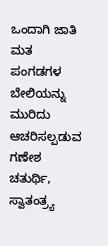ಒಂದಾಗಿ ಜಾತಿ ಮತ ಪಂಗಡಗಳ ಬೇಲಿಯನ್ನು ಮುರಿದು ಆಚರಿಸಲ್ಪಡುವ ಗಣೇಶ ಚತುರ್ಥಿ, ಸ್ವಾತಂತ್ರ್ಯ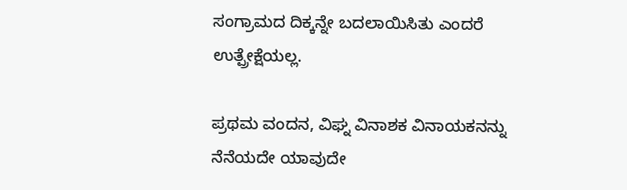ಸಂಗ್ರಾಮದ ದಿಕ್ಕನ್ನೇ ಬದಲಾಯಿಸಿತು ಎಂದರೆ ಉತ್ಪ್ರೇಕ್ಷೆಯಲ್ಲ.

ಪ್ರಥಮ ವಂದನ, ವಿಘ್ನ ವಿನಾಶಕ ವಿನಾಯಕನನ್ನು ನೆನೆಯದೇ ಯಾವುದೇ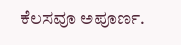ಕೆಲಸವೂ ಅಪೂರ್ಣ.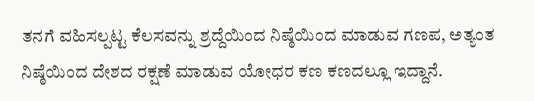ತನಗೆ ವಹಿಸಲ್ಪಟ್ಟ ಕೆಲಸವನ್ನು ಶ್ರದ್ದೆಯಿಂದ ನಿಷ್ಠೆಯಿಂದ ಮಾಡುವ ಗಣಪ, ಅತ್ಯಂತ ನಿಷ್ಠೆಯಿಂದ ದೇಶದ ರಕ್ಷಣೆ ಮಾಡುವ ಯೋಧರ ಕಣ ಕಣದಲ್ಲೂ ಇದ್ದಾನೆ.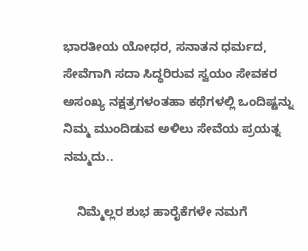ಭಾರತೀಯ ಯೋಧರ, ಸನಾತನ ಧರ್ಮದ, ಸೇವೆಗಾಗಿ ಸದಾ ಸಿದ್ಧರಿರುವ ಸ್ವಯಂ ಸೇವಕರ ಅಸಂಖ್ಯ ನಕ್ಷತ್ರಗಳಂತಹಾ ಕಥೆಗಳಲ್ಲಿ ಒಂದಿಷ್ಟನ್ನು ನಿಮ್ಮ ಮುಂದಿಡುವ ಅಳಿಲು ಸೇವೆಯ ಪ್ರಯತ್ನ ನಮ್ಮದು..

    ನಿಮ್ಮೆಲ್ಲರ ಶುಭ ಹಾರೈಕೆಗಳೇ ನಮಗೆ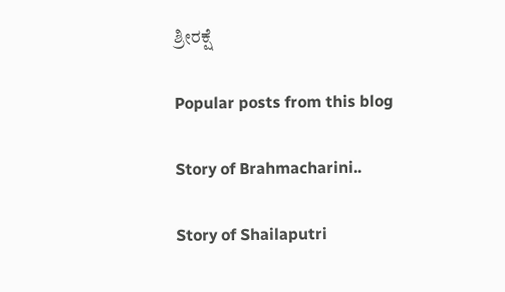ಶ್ರೀರಕ್ಷೆ

Popular posts from this blog

Story of Brahmacharini..

Story of Shailaputri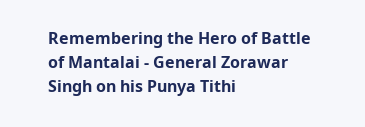Remembering the Hero of Battle of Mantalai - General Zorawar Singh on his Punya Tithi